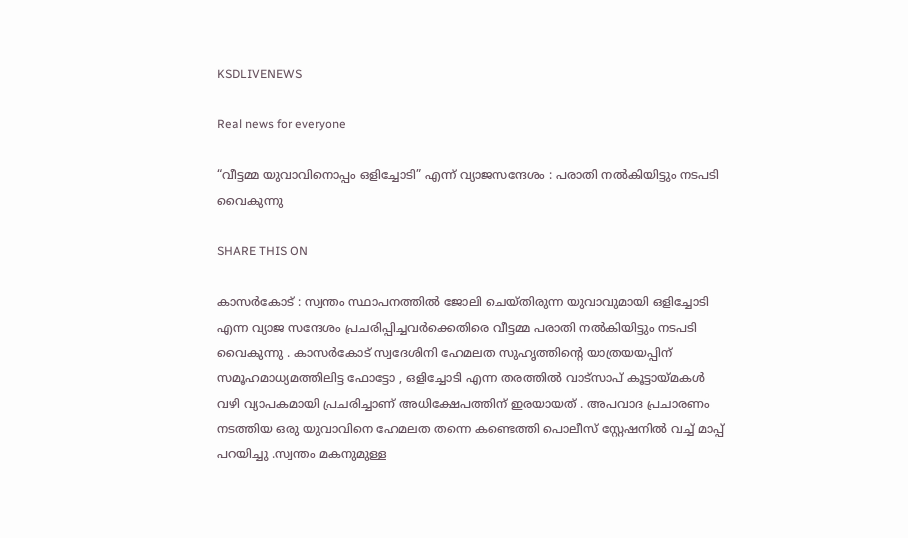KSDLIVENEWS

Real news for everyone

“വീട്ടമ്മ യുവാവിനൊപ്പം ഒളിച്ചോടി” എന്ന് വ്യാജസന്ദേശം : പരാതി നൽകിയിട്ടും നടപടി വൈകുന്നു

SHARE THIS ON

കാസർകോട് : സ്വന്തം സ്ഥാപനത്തിൽ ജോലി ചെയ്തിരുന്ന യുവാവുമായി ഒളിച്ചോടി എന്ന വ്യാജ സന്ദേശം പ്രചരിപ്പിച്ചവർക്കെതിരെ വീട്ടമ്മ പരാതി നൽകിയിട്ടും നടപടി വൈകുന്നു . കാസർകോട് സ്വദേശിനി ഹേമലത സുഹൃത്തിന്റെ യാത്രയയപ്പിന് സമൂഹമാധ്യമത്തിലിട്ട ഫോട്ടോ , ഒളിച്ചോടി എന്ന തരത്തിൽ വാട്സാപ് കൂട്ടായ്മകൾ വഴി വ്യാപകമായി പ്രചരിച്ചാണ് അധിക്ഷേപത്തിന് ഇരയായത് . അപവാദ പ്രചാരണം നടത്തിയ ഒരു യുവാവിനെ ഹേമലത തന്നെ കണ്ടെത്തി പൊലീസ് സ്റ്റേഷനിൽ വച്ച് മാപ്പ് പറയിച്ചു .സ്വന്തം മകനുമുള്ള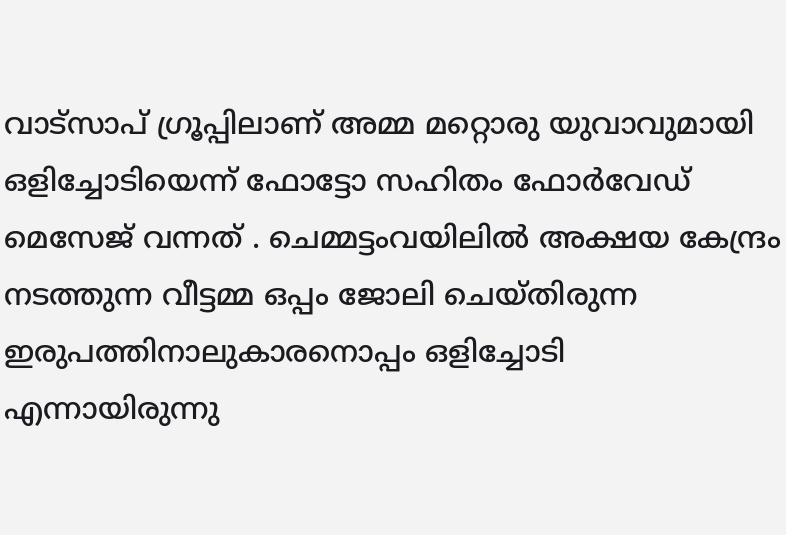വാട്സാപ് ഗ്രൂപ്പിലാണ് അമ്മ മറ്റൊരു യുവാവുമായി ഒളിച്ചോടിയെന്ന് ഫോട്ടോ സഹിതം ഫോർവേഡ് മെസേജ് വന്നത് . ചെമ്മട്ടംവയിലിൽ അക്ഷയ കേന്ദ്രം നടത്തുന്ന വീട്ടമ്മ ഒപ്പം ജോലി ചെയ്തിരുന്ന ഇരുപത്തിനാലുകാരനൊപ്പം ഒളിച്ചോടി എന്നായിരുന്നു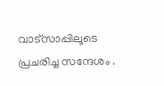വാട്സാപ്പിലൂടെ പ്രചരിച്ച സന്ദേശം .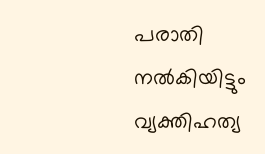പരാതി നൽകിയിട്ടും വ്യക്തിഹത്യ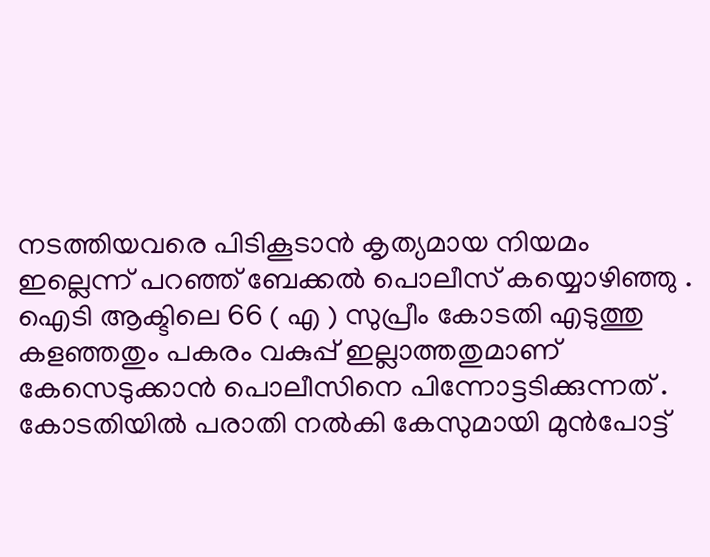നടത്തിയവരെ പിടികൂടാൻ കൃത്യമായ നിയമം ഇല്ലെന്ന് പറഞ്ഞ് ബേക്കൽ പൊലീസ് കയ്യൊഴിഞ്ഞു . ഐടി ആക്ടിലെ 66 ( എ ) സുപ്രീം കോടതി എടുത്തു കളഞ്ഞതും പകരം വകുപ്പ് ഇല്ലാത്തതുമാണ് കേസെടുക്കാൻ പൊലീസിനെ പിന്നോട്ടടിക്കുന്നത് . കോടതിയിൽ പരാതി നൽകി കേസുമായി മുൻപോട്ട്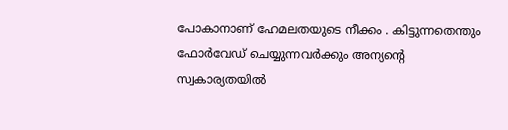പോകാനാണ് ഹേമലതയുടെ നീക്കം . കിട്ടുന്നതെന്തും ഫോർവേഡ് ചെയ്യുന്നവർക്കും അന്യന്റെ സ്വകാര്യതയിൽ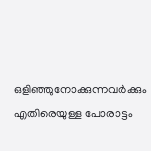ഒളിഞ്ഞുനോക്കുന്നവർക്കും എതിരെയുള്ള പോരാട്ടം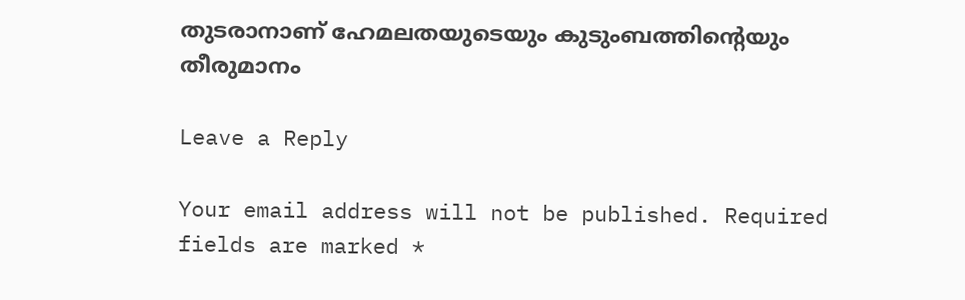തുടരാനാണ് ഹേമലതയുടെയും കുടുംബത്തിന്റെയും തീരുമാനം

Leave a Reply

Your email address will not be published. Required fields are marked *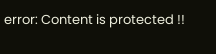error: Content is protected !!